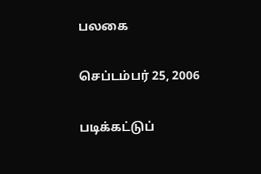பலகை

செப்டம்பர் 25, 2006

படிக்கட்டுப்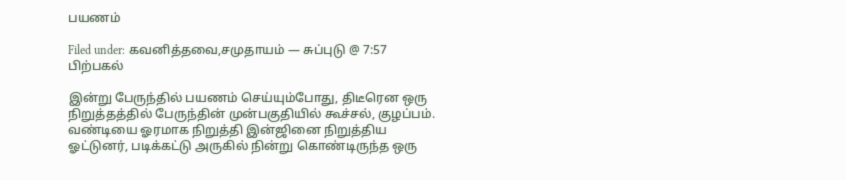பயணம்

Filed under: கவனித்தவை,சமுதாயம் — சுப்புடு @ 7:57 பிற்பகல்

இன்று பேருந்தில் பயணம் செய்யும்போது, திடீரென ஒரு நிறுத்தத்தில் பேருந்தின் முன்பகுதியில் கூச்சல், குழப்பம். வண்டியை ஓரமாக நிறுத்தி இன்ஜினை நிறுத்திய ஓட்டுனர், படிக்கட்டு அருகில் நின்று கொண்டிருந்த ஒரு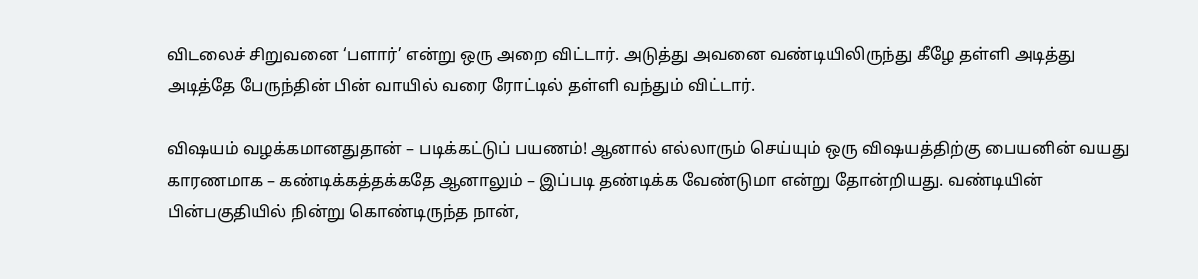விடலைச் சிறுவனை ‘பளார்’ என்று ஒரு அறை விட்டார். அடுத்து அவனை வண்டியிலிருந்து கீழே தள்ளி அடித்து அடித்தே பேருந்தின் பின் வாயில் வரை ரோட்டில் தள்ளி வந்தும் விட்டார்.

விஷயம் வழக்கமானதுதான் – படிக்கட்டுப் பயணம்! ஆனால் எல்லாரும் செய்யும் ஒரு விஷயத்திற்கு பையனின் வயது காரணமாக – கண்டிக்கத்தக்கதே ஆனாலும் – இப்படி தண்டிக்க வேண்டுமா என்று தோன்றியது. வண்டியின் பின்பகுதியில் நின்று கொண்டிருந்த நான்,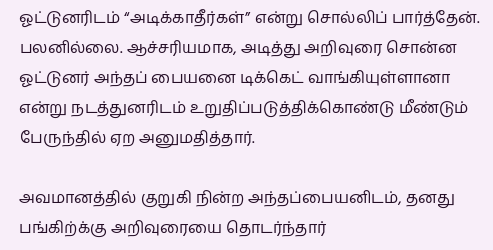ஓட்டுனரிடம் “அடிக்காதீர்கள்” என்று சொல்லிப் பார்த்தேன். பலனில்லை. ஆச்சரியமாக, அடித்து அறிவுரை சொன்ன ஓட்டுனர் அந்தப் பையனை டிக்கெட் வாங்கியுள்ளானா என்று நடத்துனரிடம் உறுதிப்படுத்திக்கொண்டு மீண்டும் பேருந்தில் ஏற அனுமதித்தார்.

அவமானத்தில் குறுகி நின்ற அந்தப்பையனிடம், தனது பங்கிற்க்கு அறிவுரையை தொடர்ந்தார்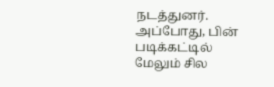நடத்துனர். அப்போது, பின் படிக்கட்டில் மேலும் சில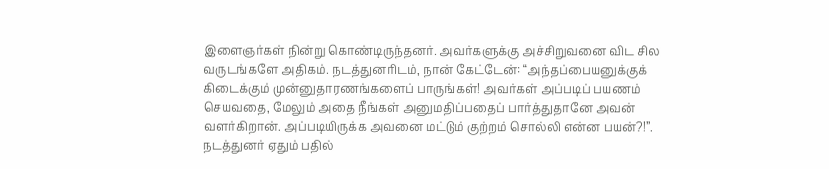இளைஞர்கள் நின்று கொண்டிருந்தனர். அவர்களுக்கு அச்சிறுவனை விட சில வருடங்களே அதிகம். நடத்துனரிடம், நான் கேட்டேன்: “அந்தப்பையனுக்குக் கிடைக்கும் முன்னுதாரணங்களைப் பாருங்கள்! அவர்கள் அப்படிப் பயணம் செயவதை, மேலும் அதை நீங்கள் அனுமதிப்பதைப் பார்த்துதானே அவன் வளர்கிறான். அப்படியிருக்க அவனை மட்டும் குற்றம் சொல்லி என்ன பயன்?!”. நடத்துனர் ஏதும் பதில்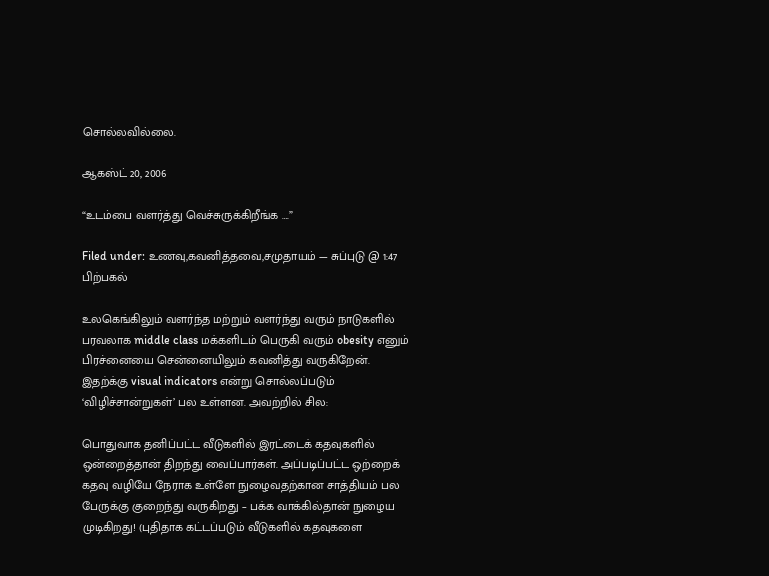சொல்லவில்லை.

ஆகஸ்ட் 20, 2006

“உடம்பை வளர்த்து வெச்சுருக்கிறீங்க ….”

Filed under: உணவு,கவனித்தவை,சமுதாயம் — சுப்புடு @ 1:47 பிற்பகல்

உலகெங்கிலும் வளர்ந்த மற்றும் வளர்ந்து வரும் நாடுகளில் பரவலாக middle class மக்களிடம் பெருகி வரும் obesity எனும் பிரச்னையை சென்னையிலும் கவனித்து வருகிறேன். இதற்க்கு visual indicators என்று சொல்லப்படும் ‘விழிச்சான்றுகள்’ பல உள்ளன. அவற்றில் சில:

பொதுவாக தனிப்பட்ட வீடுகளில் இரட்டைக் கதவுகளில் ஒன்றைத்தான் திறந்து வைப்பார்கள். அப்படிப்பட்ட ஒற்றைக் கதவு வழியே நேராக உள்ளே நுழைவதற்கான சாத்தியம் பல பேருக்கு குறைந்து வருகிறது – பக்க வாக்கில்தான் நுழைய முடிகிறது! (புதிதாக கட்டப்படும் வீடுகளில் கதவுகளை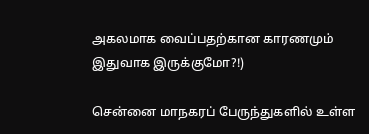அகலமாக வைப்பதற்கான காரணமும் இதுவாக இருக்குமோ?!)

சென்னை மாநகரப் பேருந்துகளில் உள்ள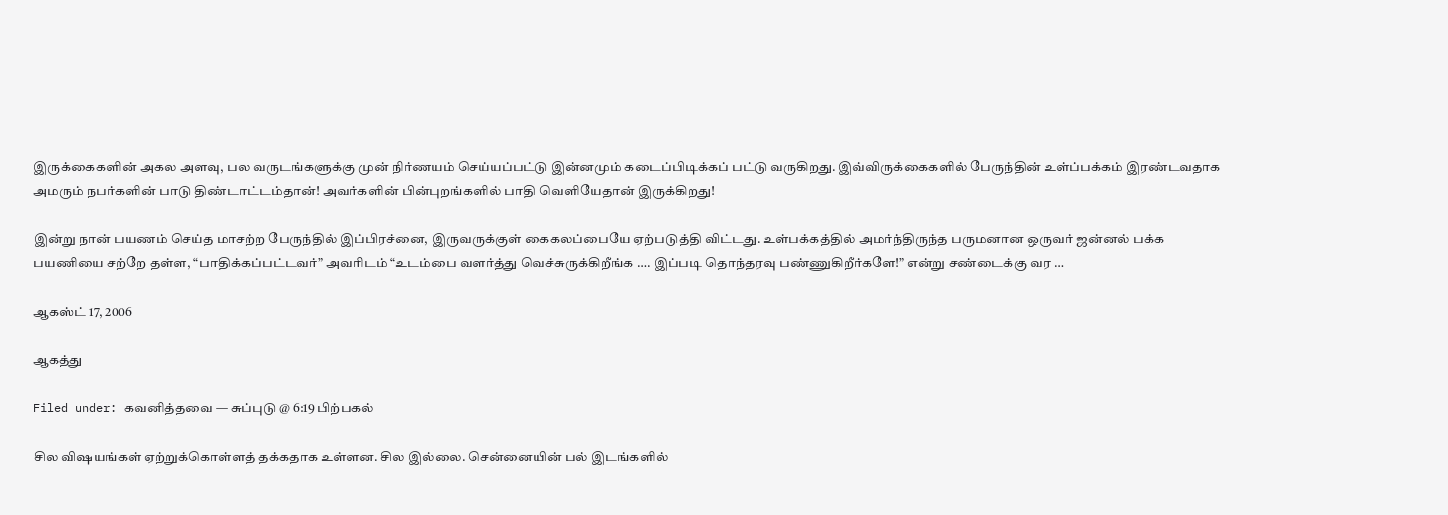இருக்கைகளின் அகல அளவு, பல வருடங்களுக்கு முன் நிர்ணயம் செய்யப்பட்டு இன்னமும் கடைப்பிடிக்கப் பட்டு வருகிறது. இவ்விருக்கைகளில் பேருந்தின் உள்ப்பக்கம் இரண்டவதாக அமரும் நபர்களின் பாடு திண்டாட்டம்தான்! அவர்களின் பின்புறங்களில் பாதி வெளியேதான் இருக்கிறது!

இன்று நான் பயணம் செய்த மாசற்ற பேருந்தில் இப்பிரச்னை, இருவருக்குள் கைகலப்பையே ஏற்படுத்தி விட்டது. உள்பக்கத்தில் அமர்ந்திருந்த பருமனான ஒருவர் ஜன்னல் பக்க பயணியை சற்றே தள்ள, “பாதிக்கப்பட்டவர்” அவரிடம் “உடம்பை வளர்த்து வெச்சுருக்கிறீங்க …. இப்படி தொந்தரவு பண்ணுகிறீர்களே!” என்று சண்டைக்கு வர …

ஆகஸ்ட் 17, 2006

ஆகத்து

Filed under: கவனித்தவை — சுப்புடு @ 6:19 பிற்பகல்

சில விஷயங்கள் ஏற்றுக்கொள்ளத் தக்கதாக உள்ளன. சில இல்லை. சென்னையின் பல் இடங்களில்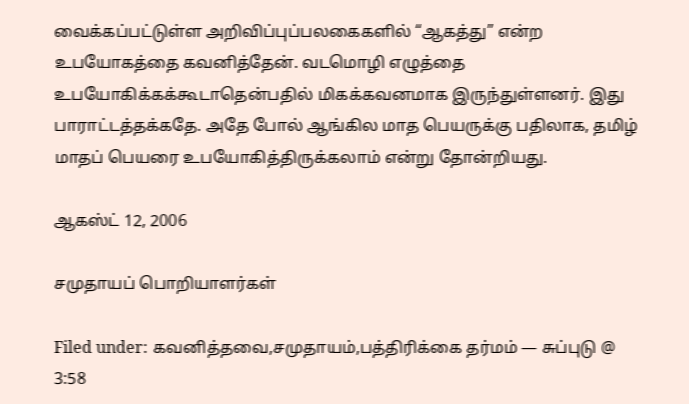வைக்கப்பட்டுள்ள அறிவிப்புப்பலகைகளில் “ஆகத்து” என்ற உபயோகத்தை கவனித்தேன். வடமொழி எழுத்தை உபயோகிக்கக்கூடாதென்பதில் மிகக்கவனமாக இருந்துள்ளனர். இது பாராட்டத்தக்கதே. அதே போல் ஆங்கில மாத பெயருக்கு பதிலாக, தமிழ் மாதப் பெயரை உபயோகித்திருக்கலாம் என்று தோன்றியது.

ஆகஸ்ட் 12, 2006

சமுதாயப் பொறியாளர்கள்

Filed under: கவனித்தவை,சமுதாயம்,பத்திரிக்கை தர்மம் — சுப்புடு @ 3:58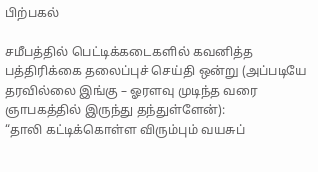பிற்பகல்

சமீபத்தில் பெட்டிக்கடைகளில் கவனித்த பத்திரிக்கை தலைப்புச் செய்தி ஒன்று (அப்படியே தரவில்லை இங்கு – ஓரளவு முடிந்த வரை ஞாபகத்தில் இருந்து தந்துள்ளேன்):
“தாலி கட்டிக்கொள்ள விரும்பும் வயசுப்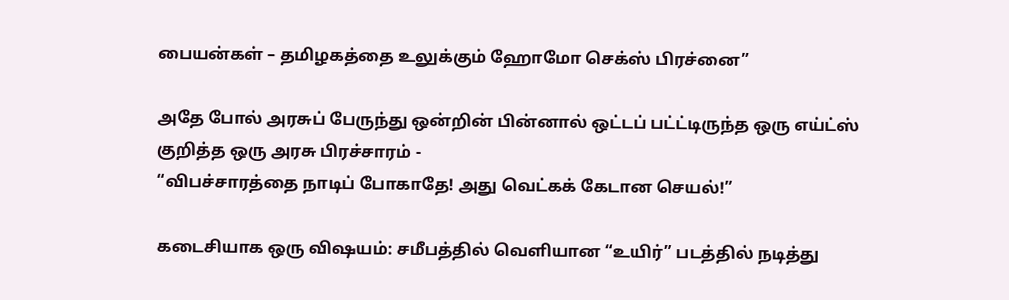பையன்கள் – தமிழகத்தை உலுக்கும் ஹோமோ செக்ஸ் பிரச்னை”

அதே போல் அரசுப் பேருந்து ஒன்றின் பின்னால் ஒட்டப் பட்ட்டிருந்த ஒரு எய்ட்ஸ் குறித்த ஒரு அரசு பிரச்சாரம் -
“விபச்சாரத்தை நாடிப் போகாதே! அது வெட்கக் கேடான செயல்!”

கடைசியாக ஒரு விஷயம்: சமீபத்தில் வெளியான “உயிர்” படத்தில் நடித்து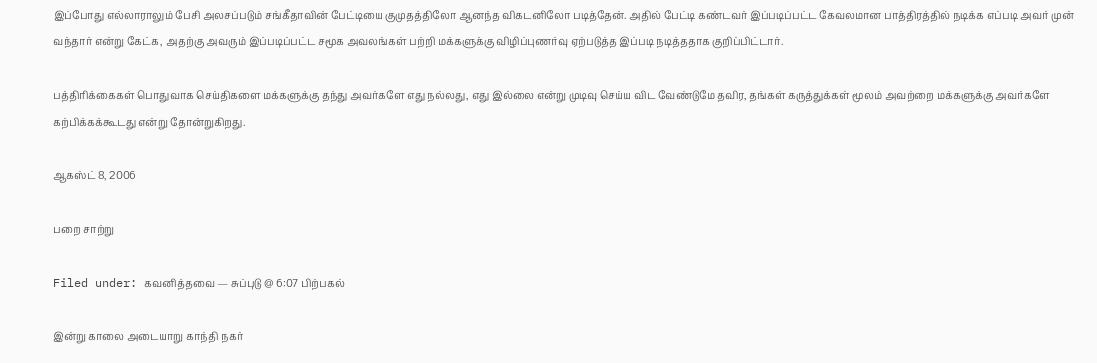இப்போது எல்லாராலும் பேசி அலசப்படும் சங்கீதாவின் பேட்டியை குமுதத்திலோ ஆனந்த விகடனிலோ படித்தேன். அதில் பேட்டி கண்டவர் இப்படிப்பட்ட கேவலமான பாத்திரத்தில் நடிக்க எப்படி அவர் முன் வந்தார் என்று கேட்க, அதற்கு அவரும் இப்படிப்பட்ட சமூக அவலங்கள் பற்றி மக்களுக்கு விழிப்புணர்வு ஏற்படுத்த இப்படி நடித்ததாக குறிப்பிட்டார்.

பத்திரிக்கைகள் பொதுவாக செய்திகளை மக்களுக்கு தந்து அவர்களே எது நல்லது, எது இல்லை என்று முடிவு செய்ய விட வேண்டுமே தவிர, தங்கள் கருத்துக்கள் மூலம் அவற்றை மக்களுக்கு அவர்களே கற்பிக்கக்கூடது என்று தோன்றுகிறது.

ஆகஸ்ட் 8, 2006

பறை சாற்று

Filed under: கவனித்தவை — சுப்புடு @ 6:07 பிற்பகல்

இன்று காலை அடையாறு காந்தி நகர்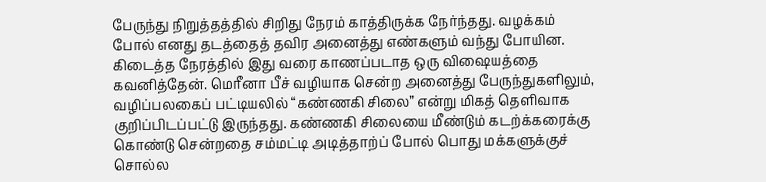பேருந்து நிறுத்தத்தில் சிறிது நேரம் காத்திருக்க நேர்ந்தது. வழக்கம் போல் எனது தடத்தைத் தவிர அனைத்து எண்களும் வந்து போயின. கிடைத்த நேரத்தில் இது வரை காணப்படாத ஒரு விஷையத்தை கவனித்தேன். மெரீனா பீச் வழியாக சென்ற அனைத்து பேருந்துகளிலும், வழிப்பலகைப் பட்டியலில் “கண்ணகி சிலை” என்று மிகத் தெளிவாக குறிப்பிடப்பட்டு இருந்தது. கண்ணகி சிலையை மீண்டும் கடற்க்கரைக்கு கொண்டு சென்றதை சம்மட்டி அடித்தாற்ப் போல் பொது மக்களுக்குச் சொல்ல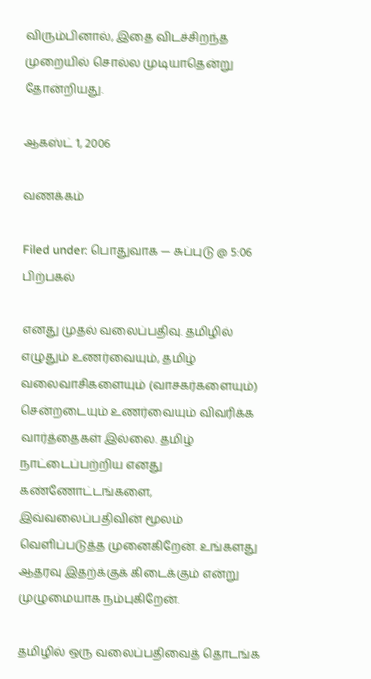விரும்பினால், இதை விடச்சிறந்த முறையில் சொல்ல முடியாதென்று தோன்றியது.

ஆகஸ்ட் 1, 2006

வணக்கம்

Filed under: பொதுவாக — சுப்புடு @ 5:06 பிற்பகல்

எனது முதல் வலைப்பதிவு. தமிழில் எழுதும் உணர்வையும், தமிழ் வலைவாசிகளையும் (வாசகர்களையும்) சென்றடையும் உணர்வையும் விவரிக்க வார்த்தைகள் இல்லை. தமிழ் நாட்டைப்பற்றிய எனது கண்ணோட்டங்களை, இவ்வலைப்பதிவின் மூலம் வெளிப்படுத்த முனைகிறேன். உங்களது ஆதரவு இதற்க்குக் கிடைக்கும் என்று முழுமையாக நம்புகிறேன்.

தமிழில் ஒரு வலைப்பதிவைத் தொடங்க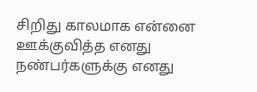சிறிது காலமாக என்னை ஊக்குவித்த எனது நண்பர்களுக்கு எனது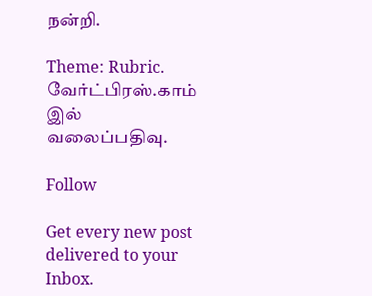நன்றி.

Theme: Rubric. வேர்ட்பிரஸ்.காம் இல் வலைப்பதிவு.

Follow

Get every new post delivered to your Inbox.